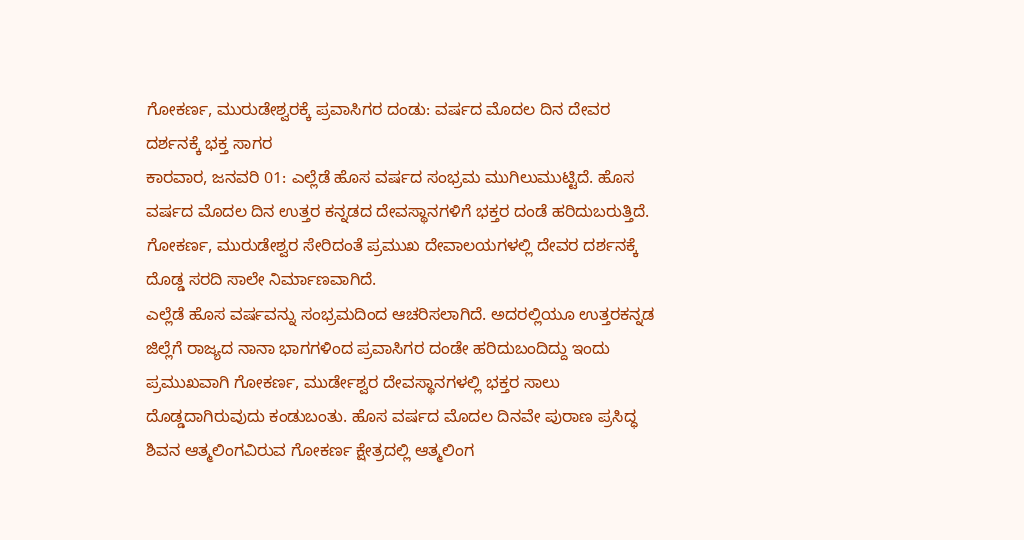ಗೋಕರ್ಣ, ಮುರುಡೇಶ್ವರಕ್ಕೆ ಪ್ರವಾಸಿಗರ ದಂಡು: ವರ್ಷದ ಮೊದಲ ದಿನ ದೇವರ ದರ್ಶನಕ್ಕೆ ಭಕ್ತ ಸಾಗರ
ಕಾರವಾರ, ಜನವರಿ 01: ಎಲ್ಲೆಡೆ ಹೊಸ ವರ್ಷದ ಸಂಭ್ರಮ ಮುಗಿಲುಮುಟ್ಟಿದೆ. ಹೊಸ ವರ್ಷದ ಮೊದಲ ದಿನ ಉತ್ತರ ಕನ್ನಡದ ದೇವಸ್ಥಾನಗಳಿಗೆ ಭಕ್ತರ ದಂಡೆ ಹರಿದುಬರುತ್ತಿದೆ. ಗೋಕರ್ಣ, ಮುರುಡೇಶ್ವರ ಸೇರಿದಂತೆ ಪ್ರಮುಖ ದೇವಾಲಯಗಳಲ್ಲಿ ದೇವರ ದರ್ಶನಕ್ಕೆ ದೊಡ್ಡ ಸರದಿ ಸಾಲೇ ನಿರ್ಮಾಣವಾಗಿದೆ.
ಎಲ್ಲೆಡೆ ಹೊಸ ವರ್ಷವನ್ನು ಸಂಭ್ರಮದಿಂದ ಆಚರಿಸಲಾಗಿದೆ. ಅದರಲ್ಲಿಯೂ ಉತ್ತರಕನ್ನಡ ಜಿಲ್ಲೆಗೆ ರಾಜ್ಯದ ನಾನಾ ಭಾಗಗಳಿಂದ ಪ್ರವಾಸಿಗರ ದಂಡೇ ಹರಿದುಬಂದಿದ್ದು ಇಂದು ಪ್ರಮುಖವಾಗಿ ಗೋಕರ್ಣ, ಮುರ್ಡೇಶ್ವರ ದೇವಸ್ಥಾನಗಳಲ್ಲಿ ಭಕ್ತರ ಸಾಲು ದೊಡ್ಡದಾಗಿರುವುದು ಕಂಡುಬಂತು. ಹೊಸ ವರ್ಷದ ಮೊದಲ ದಿನವೇ ಪುರಾಣ ಪ್ರಸಿದ್ಧ ಶಿವನ ಆತ್ಮಲಿಂಗವಿರುವ ಗೋಕರ್ಣ ಕ್ಷೇತ್ರದಲ್ಲಿ ಆತ್ಮಲಿಂಗ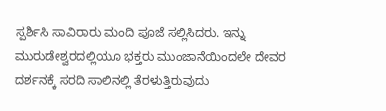ಸ್ಪರ್ಶಿಸಿ ಸಾವಿರಾರು ಮಂದಿ ಪೂಜೆ ಸಲ್ಲಿಸಿದರು. ಇನ್ನು ಮುರುಡೇಶ್ವರದಲ್ಲಿಯೂ ಭಕ್ತರು ಮುಂಜಾನೆಯಿಂದಲೇ ದೇವರ ದರ್ಶನಕ್ಕೆ ಸರದಿ ಸಾಲಿನಲ್ಲಿ ತೆರಳುತ್ತಿರುವುದು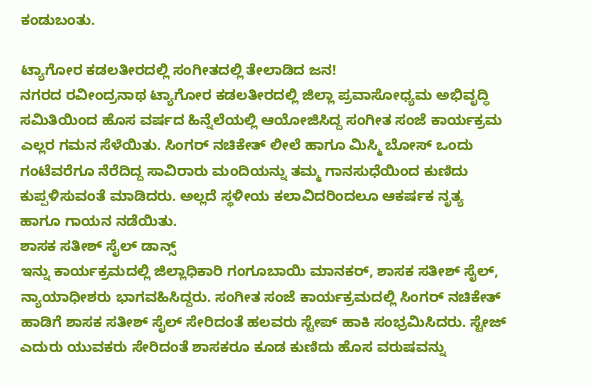ಕಂಡುಬಂತು.

ಟ್ಯಾಗೋರ ಕಡಲತೀರದಲ್ಲಿ ಸಂಗೀತದಲ್ಲಿ ತೇಲಾಡಿದ ಜನ!
ನಗರದ ರವೀಂದ್ರನಾಥ ಟ್ಯಾಗೋರ ಕಡಲತೀರದಲ್ಲಿ ಜಿಲ್ಲಾ ಪ್ರವಾಸೋಧ್ಯಮ ಅಭಿವೃದ್ಧಿ ಸಮಿತಿಯಿಂದ ಹೊಸ ವರ್ಷದ ಹಿನ್ನೆಲೆಯಲ್ಲಿ ಆಯೋಜಿಸಿದ್ದ ಸಂಗೀತ ಸಂಜೆ ಕಾರ್ಯಕ್ರಮ ಎಲ್ಲರ ಗಮನ ಸೆಳೆಯಿತು. ಸಿಂಗರ್ ನಚಿಕೇತ್ ಲೀಲೆ ಹಾಗೂ ಮಿಸ್ಮಿ ಬೋಸ್ ಒಂದು ಗಂಟೆವರೆಗೂ ನೆರೆದಿದ್ದ ಸಾವಿರಾರು ಮಂದಿಯನ್ನು ತಮ್ಮ ಗಾನಸುಧೆಯಿಂದ ಕುಣಿದು ಕುಪ್ಪಳಿಸುವಂತೆ ಮಾಡಿದರು. ಅಲ್ಲದೆ ಸ್ಥಳೀಯ ಕಲಾವಿದರಿಂದಲೂ ಆಕರ್ಷಕ ನೃತ್ಯ ಹಾಗೂ ಗಾಯನ ನಡೆಯಿತು.
ಶಾಸಕ ಸತೀಶ್ ಸೈಲ್ ಡಾನ್ಸ್
ಇನ್ನು ಕಾರ್ಯಕ್ರಮದಲ್ಲಿ ಜಿಲ್ಲಾಧಿಕಾರಿ ಗಂಗೂಬಾಯಿ ಮಾನಕರ್, ಶಾಸಕ ಸತೀಶ್ ಸೈಲ್, ನ್ಯಾಯಾಧೀಶರು ಭಾಗವಹಿಸಿದ್ದರು. ಸಂಗೀತ ಸಂಜೆ ಕಾರ್ಯಕ್ರಮದಲ್ಲಿ ಸಿಂಗರ್ ನಚಿಕೇತ್ ಹಾಡಿಗೆ ಶಾಸಕ ಸತೀಶ್ ಸೈಲ್ ಸೇರಿದಂತೆ ಹಲವರು ಸ್ಟೇಪ್ ಹಾಕಿ ಸಂಭ್ರಮಿಸಿದರು. ಸ್ಟೇಜ್ ಎದುರು ಯುವಕರು ಸೇರಿದಂತೆ ಶಾಸಕರೂ ಕೂಡ ಕುಣಿದು ಹೊಸ ವರುಷವನ್ನು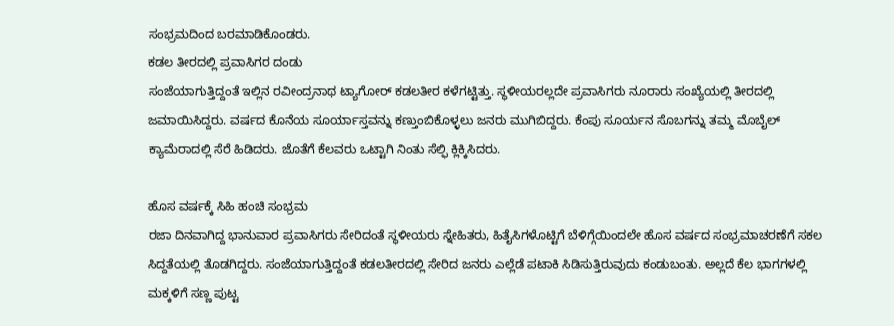ಸಂಭ್ರಮದಿಂದ ಬರಮಾಡಿಕೊಂಡರು.
ಕಡಲ ತೀರದಲ್ಲಿ ಪ್ರವಾಸಿಗರ ದಂಡು
ಸಂಜೆಯಾಗುತ್ತಿದ್ದಂತೆ ಇಲ್ಲಿನ ರವೀಂದ್ರನಾಥ ಟ್ಯಾಗೋರ್ ಕಡಲತೀರ ಕಳೆಗಟ್ಟಿತ್ತು. ಸ್ಥಳೀಯರಲ್ಲದೇ ಪ್ರವಾಸಿಗರು ನೂರಾರು ಸಂಖ್ಯೆಯಲ್ಲಿ ತೀರದಲ್ಲಿ ಜಮಾಯಿಸಿದ್ದರು. ವರ್ಷದ ಕೊನೆಯ ಸೂರ್ಯಾಸ್ತವನ್ನು ಕಣ್ತುಂಬಿಕೊಳ್ಳಲು ಜನರು ಮುಗಿಬಿದ್ದರು. ಕೆಂಪು ಸೂರ್ಯನ ಸೊಬಗನ್ನು ತಮ್ಮ ಮೊಬೈಲ್ ಕ್ಯಾಮೆರಾದಲ್ಲಿ ಸೆರೆ ಹಿಡಿದರು. ಜೊತೆಗೆ ಕೆಲವರು ಒಟ್ಟಾಗಿ ನಿಂತು ಸೆಲ್ಫಿ ಕ್ಲಿಕ್ಕಿಸಿದರು.

ಹೊಸ ವರ್ಷಕ್ಕೆ ಸಿಹಿ ಹಂಚಿ ಸಂಭ್ರಮ
ರಜಾ ದಿನವಾಗಿದ್ದ ಭಾನುವಾರ ಪ್ರವಾಸಿಗರು ಸೇರಿದಂತೆ ಸ್ಥಳೀಯರು ಸ್ನೇಹಿತರು, ಹಿತೈಸಿಗಳೊಟ್ಟಿಗೆ ಬೆಳಿಗ್ಗೆಯಿಂದಲೇ ಹೊಸ ವರ್ಷದ ಸಂಭ್ರಮಾಚರಣೆಗೆ ಸಕಲ ಸಿದ್ದತೆಯಲ್ಲಿ ತೊಡಗಿದ್ದರು. ಸಂಜೆಯಾಗುತ್ತಿದ್ದಂತೆ ಕಡಲತೀರದಲ್ಲಿ ಸೇರಿದ ಜನರು ಎಲ್ಲೆಡೆ ಪಟಾಕಿ ಸಿಡಿಸುತ್ತಿರುವುದು ಕಂಡುಬಂತು. ಅಲ್ಲದೆ ಕೆಲ ಭಾಗಗಳಲ್ಲಿ ಮಕ್ಕಳಿಗೆ ಸಣ್ಣ ಪುಟ್ಟ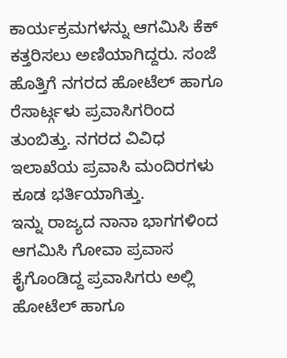ಕಾರ್ಯಕ್ರಮಗಳನ್ನು ಆಗಮಿಸಿ ಕೆಕ್ ಕತ್ತರಿಸಲು ಅಣಿಯಾಗಿದ್ದರು. ಸಂಜೆ ಹೊತ್ತಿಗೆ ನಗರದ ಹೋಟೆಲ್ ಹಾಗೂ ರೆಸಾರ್ಟ್ಗಳು ಪ್ರವಾಸಿಗರಿಂದ ತುಂಬಿತ್ತು. ನಗರದ ವಿವಿಧ ಇಲಾಖೆಯ ಪ್ರವಾಸಿ ಮಂದಿರಗಳು ಕೂಡ ಭರ್ತಿಯಾಗಿತ್ತು.
ಇನ್ನು ರಾಜ್ಯದ ನಾನಾ ಭಾಗಗಳಿಂದ ಆಗಮಿಸಿ ಗೋವಾ ಪ್ರವಾಸ ಕೈಗೊಂಡಿದ್ದ ಪ್ರವಾಸಿಗರು ಅಲ್ಲಿ ಹೋಟೆಲ್ ಹಾಗೂ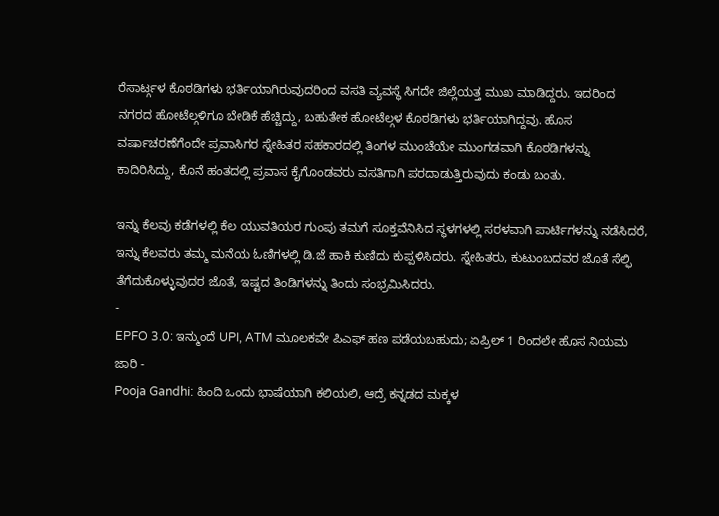ರೆಸಾರ್ಟ್ಗಳ ಕೊಠಡಿಗಳು ಭರ್ತಿಯಾಗಿರುವುದರಿಂದ ವಸತಿ ವ್ಯವಸ್ಥೆ ಸಿಗದೇ ಜಿಲ್ಲೆಯತ್ತ ಮುಖ ಮಾಡಿದ್ದರು. ಇದರಿಂದ ನಗರದ ಹೋಟೆಲ್ಗಳಿಗೂ ಬೇಡಿಕೆ ಹೆಚ್ಚಿದ್ದು, ಬಹುತೇಕ ಹೋಟೆಲ್ಗಳ ಕೊಠಡಿಗಳು ಭರ್ತಿಯಾಗಿದ್ದವು. ಹೊಸ ವರ್ಷಾಚರಣೆಗೆಂದೇ ಪ್ರವಾಸಿಗರ ಸ್ನೇಹಿತರ ಸಹಕಾರದಲ್ಲಿ ತಿಂಗಳ ಮುಂಚೆಯೇ ಮುಂಗಡವಾಗಿ ಕೊಠಡಿಗಳನ್ನು ಕಾದಿರಿಸಿದ್ದು, ಕೊನೆ ಹಂತದಲ್ಲಿ ಪ್ರವಾಸ ಕೈಗೊಂಡವರು ವಸತಿಗಾಗಿ ಪರದಾಡುತ್ತಿರುವುದು ಕಂಡು ಬಂತು.

ಇನ್ನು ಕೆಲವು ಕಡೆಗಳಲ್ಲಿ ಕೆಲ ಯುವತಿಯರ ಗುಂಪು ತಮಗೆ ಸೂಕ್ತವೆನಿಸಿದ ಸ್ಥಳಗಳಲ್ಲಿ ಸರಳವಾಗಿ ಪಾರ್ಟಿಗಳನ್ನು ನಡೆಸಿದರೆ, ಇನ್ನು ಕೆಲವರು ತಮ್ಮ ಮನೆಯ ಓಣಿಗಳಲ್ಲಿ ಡಿ.ಜೆ ಹಾಕಿ ಕುಣಿದು ಕುಪ್ಪಳಿಸಿದರು. ಸ್ನೇಹಿತರು, ಕುಟುಂಬದವರ ಜೊತೆ ಸೆಲ್ಫಿ ತೆಗೆದುಕೊಳ್ಳುವುದರ ಜೊತೆ, ಇಷ್ಟದ ತಿಂಡಿಗಳನ್ನು ತಿಂದು ಸಂಭ್ರಮಿಸಿದರು.
-
EPFO 3.0: ಇನ್ಮುಂದೆ UPI, ATM ಮೂಲಕವೇ ಪಿಎಫ್ ಹಣ ಪಡೆಯಬಹುದು; ಏಪ್ರಿಲ್ 1 ರಿಂದಲೇ ಹೊಸ ನಿಯಮ ಜಾರಿ -
Pooja Gandhi: ಹಿಂದಿ ಒಂದು ಭಾಷೆಯಾಗಿ ಕಲಿಯಲಿ, ಆದ್ರೆ ಕನ್ನಡದ ಮಕ್ಕಳ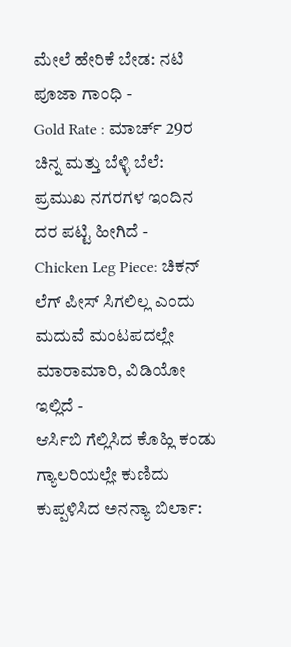ಮೇಲೆ ಹೇರಿಕೆ ಬೇಡ: ನಟಿ ಪೂಜಾ ಗಾಂಧಿ -
Gold Rate : ಮಾರ್ಚ್ 29ರ ಚಿನ್ನ ಮತ್ತು ಬೆಳ್ಳಿ ಬೆಲೆ: ಪ್ರಮುಖ ನಗರಗಳ ಇಂದಿನ ದರ ಪಟ್ಟಿ ಹೀಗಿದೆ -
Chicken Leg Piece: ಚಿಕನ್ ಲೆಗ್ ಪೀಸ್ ಸಿಗಲಿಲ್ಲ ಎಂದು ಮದುವೆ ಮಂಟಪದಲ್ಲೇ ಮಾರಾಮಾರಿ, ವಿಡಿಯೋ ಇಲ್ಲಿದೆ -
ಆರ್ಸಿಬಿ ಗೆಲ್ಲಿಸಿದ ಕೊಹ್ಲಿ ಕಂಡು ಗ್ಯಾಲರಿಯಲ್ಲೇ ಕುಣಿದು ಕುಪ್ಪಳಿಸಿದ ಅನನ್ಯಾ ಬಿರ್ಲಾ: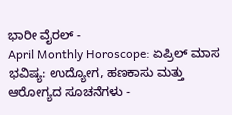ಭಾರೀ ವೈರಲ್ -
April Monthly Horoscope: ಏಪ್ರಿಲ್ ಮಾಸ ಭವಿಷ್ಯ: ಉದ್ಯೋಗ, ಹಣಕಾಸು ಮತ್ತು ಆರೋಗ್ಯದ ಸೂಚನೆಗಳು -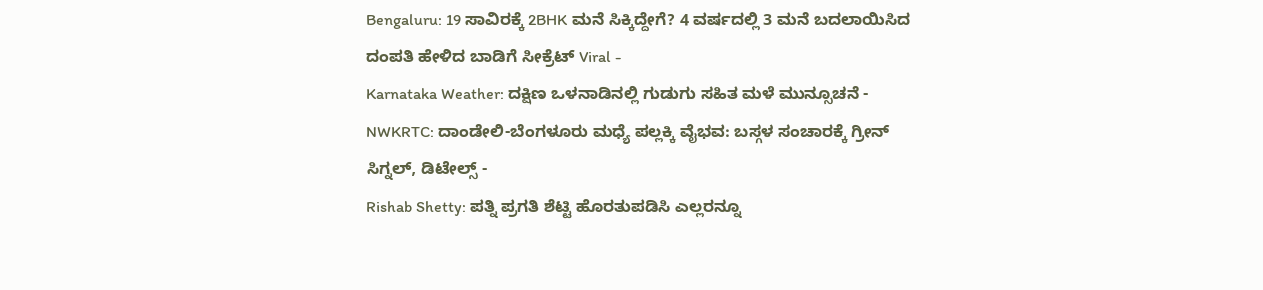Bengaluru: 19 ಸಾವಿರಕ್ಕೆ 2BHK ಮನೆ ಸಿಕ್ಕಿದ್ದೇಗೆ? 4 ವರ್ಷದಲ್ಲಿ 3 ಮನೆ ಬದಲಾಯಿಸಿದ ದಂಪತಿ ಹೇಳಿದ ಬಾಡಿಗೆ ಸೀಕ್ರೆಟ್ Viral -
Karnataka Weather: ದಕ್ಷಿಣ ಒಳನಾಡಿನಲ್ಲಿ ಗುಡುಗು ಸಹಿತ ಮಳೆ ಮುನ್ಸೂಚನೆ -
NWKRTC: ದಾಂಡೇಲಿ-ಬೆಂಗಳೂರು ಮಧ್ಯೆ ಪಲ್ಲಕ್ಕಿ ವೈಭವ: ಬಸ್ಗಳ ಸಂಚಾರಕ್ಕೆ ಗ್ರೀನ್ ಸಿಗ್ನಲ್, ಡಿಟೇಲ್ಸ್ -
Rishab Shetty: ಪತ್ನಿ ಪ್ರಗತಿ ಶೆಟ್ಟಿ ಹೊರತುಪಡಿಸಿ ಎಲ್ಲರನ್ನೂ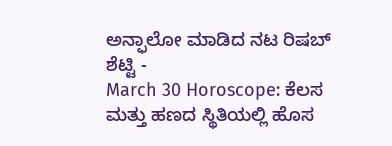ಅನ್ಫಾಲೋ ಮಾಡಿದ ನಟ ರಿಷಬ್ ಶೆಟ್ಟಿ -
March 30 Horoscope: ಕೆಲಸ ಮತ್ತು ಹಣದ ಸ್ಥಿತಿಯಲ್ಲಿ ಹೊಸ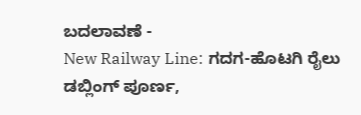ಬದಲಾವಣೆ -
New Railway Line: ಗದಗ-ಹೊಟಗಿ ರೈಲು ಡಬ್ಲಿಂಗ್ ಪೂರ್ಣ,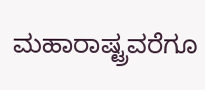ಮಹಾರಾಷ್ಟ್ರವರೆಗೂ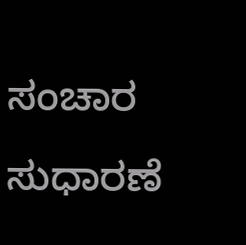ಸಂಚಾರ ಸುಧಾರಣೆ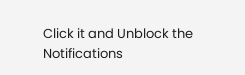Click it and Unblock the Notifications